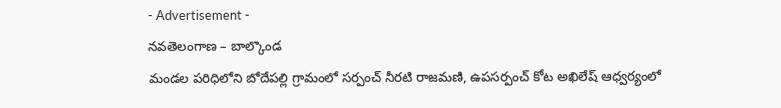- Advertisement -
నవతెలంగాణ – బాల్కొండ
మండల పరిధిలోని బోదేపల్లి గ్రామంలో సర్పంచ్ నీరటి రాజమణి, ఉపసర్పంచ్ కోట అఖిలేష్ ఆధ్వర్యంలో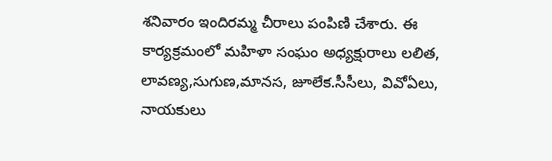శనివారం ఇందిరమ్మ చీరాలు పంపిణి చేశారు. ఈ కార్యక్రమంలో మహిళా సంఘం అధ్యక్షురాలు లలిత, లావణ్య,సుగుణ,మానస, జూలేక.సీసీలు, వివోఏలు, నాయకులు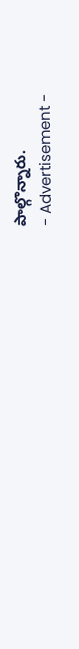పాల్గొన్నారు.
- Advertisement -